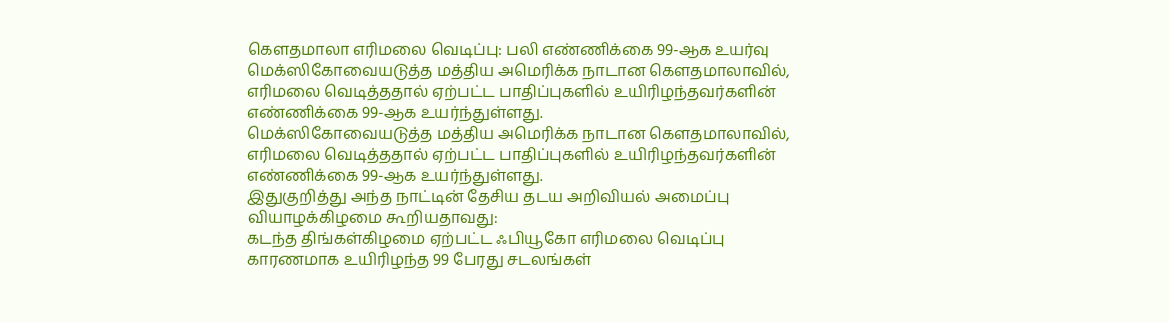கெளதமாலா எரிமலை வெடிப்பு: பலி எண்ணிக்கை 99-ஆக உயர்வு
மெக்ஸிகோவையடுத்த மத்திய அமெரிக்க நாடான கெளதமாலாவில், எரிமலை வெடித்ததால் ஏற்பட்ட பாதிப்புகளில் உயிரிழந்தவர்களின் எண்ணிக்கை 99-ஆக உயர்ந்துள்ளது.
மெக்ஸிகோவையடுத்த மத்திய அமெரிக்க நாடான கெளதமாலாவில், எரிமலை வெடித்ததால் ஏற்பட்ட பாதிப்புகளில் உயிரிழந்தவர்களின் எண்ணிக்கை 99-ஆக உயர்ந்துள்ளது.
இதுகுறித்து அந்த நாட்டின் தேசிய தடய அறிவியல் அமைப்பு வியாழக்கிழமை கூறியதாவது:
கடந்த திங்கள்கிழமை ஏற்பட்ட ஃபியூகோ எரிமலை வெடிப்பு காரணமாக உயிரிழந்த 99 பேரது சடலங்கள்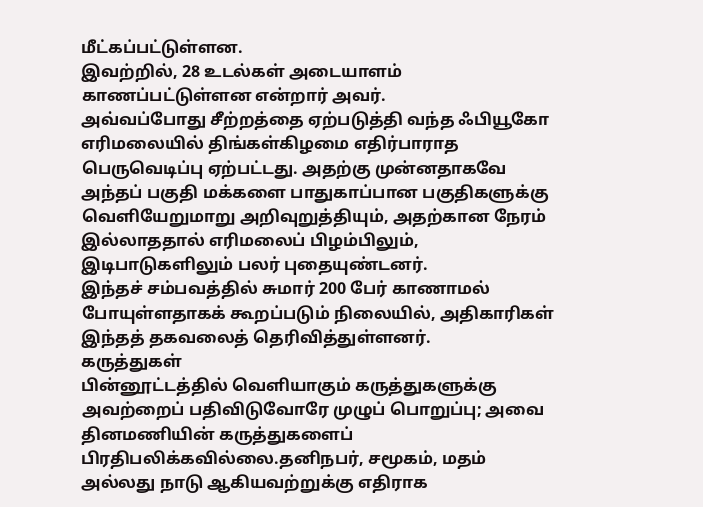மீட்கப்பட்டுள்ளன.
இவற்றில், 28 உடல்கள் அடையாளம் காணப்பட்டுள்ளன என்றார் அவர்.
அவ்வப்போது சீற்றத்தை ஏற்படுத்தி வந்த ஃபியூகோ எரிமலையில் திங்கள்கிழமை எதிர்பாராத பெருவெடிப்பு ஏற்பட்டது. அதற்கு முன்னதாகவே அந்தப் பகுதி மக்களை பாதுகாப்பான பகுதிகளுக்கு வெளியேறுமாறு அறிவுறுத்தியும், அதற்கான நேரம் இல்லாததால் எரிமலைப் பிழம்பிலும், இடிபாடுகளிலும் பலர் புதையுண்டனர்.
இந்தச் சம்பவத்தில் சுமார் 200 பேர் காணாமல் போயுள்ளதாகக் கூறப்படும் நிலையில், அதிகாரிகள் இந்தத் தகவலைத் தெரிவித்துள்ளனர்.
கருத்துகள்
பின்னூட்டத்தில் வெளியாகும் கருத்துகளுக்கு அவற்றைப் பதிவிடுவோரே முழுப் பொறுப்பு; அவை தினமணியின் கருத்துகளைப் பிரதிபலிக்கவில்லை.தனிநபர், சமூகம், மதம் அல்லது நாடு ஆகியவற்றுக்கு எதிராக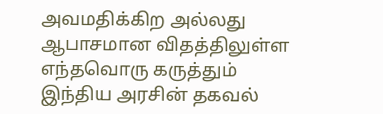அவமதிக்கிற அல்லது ஆபாசமான விதத்திலுள்ள எந்தவொரு கருத்தும் இந்திய அரசின் தகவல்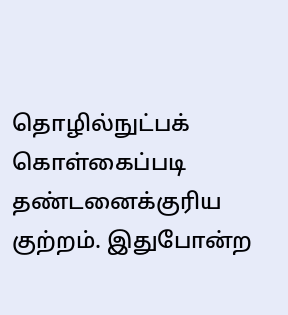தொழில்நுட்பக் கொள்கைப்படி தண்டனைக்குரிய குற்றம். இதுபோன்ற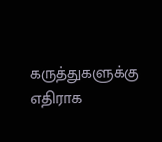கருத்துகளுக்கு எதிராக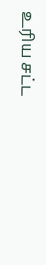உரிய சட்ட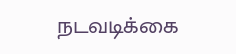நடவடிக்கை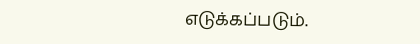எடுக்கப்படும்.